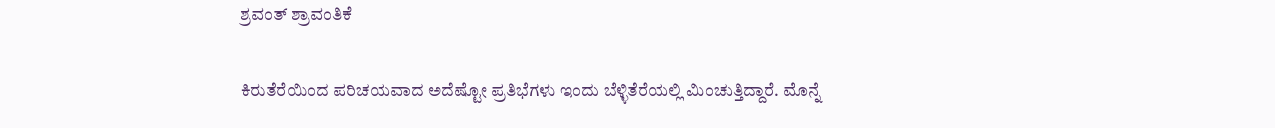ಶ್ರವಂತ್ ಶ್ರಾವಂತಿಕೆ

ಕಿರುತೆರೆಯಿಂದ ಪರಿಚಯವಾದ ಅದೆಷ್ಟೋ ಪ್ರತಿಭೆಗಳು ಇಂದು ಬೆಳ್ಳಿತೆರೆಯಲ್ಲಿ ಮಿಂಚುತ್ತಿದ್ದಾರೆ. ಮೊನ್ನೆ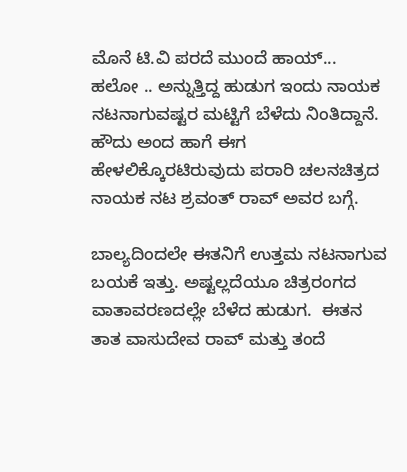ಮೊನೆ ಟಿ.ವಿ ಪರದೆ ಮುಂದೆ ಹಾಯ್... ಹಲೋ .. ಅನ್ನುತ್ತಿದ್ದ ಹುಡುಗ ಇಂದು ನಾಯಕ ನಟನಾಗುವಷ್ಟರ ಮಟ್ಟಿಗೆ ಬೆಳೆದು ನಿಂತಿದ್ದಾನೆ. ಹೌದು ಅಂದ ಹಾಗೆ ಈಗ ಹೇಳಲಿಕ್ಕೊರಟಿರುವುದು ಪರಾರಿ ಚಲನಚಿತ್ರದ ನಾಯಕ ನಟ ಶ್ರವಂತ್ ರಾವ್ ಅವರ ಬಗ್ಗೆ.

ಬಾಲ್ಯದಿಂದಲೇ ಈತನಿಗೆ ಉತ್ತಮ ನಟನಾಗುವ ಬಯಕೆ ಇತ್ತು. ಅಷ್ಟಲ್ಲದೆಯೂ ಚಿತ್ರರಂಗದ ವಾತಾವರಣದಲ್ಲೇ ಬೆಳೆದ ಹುಡುಗ.  ಈತನ ತಾತ ವಾಸುದೇವ ರಾವ್ ಮತ್ತು ತಂದೆ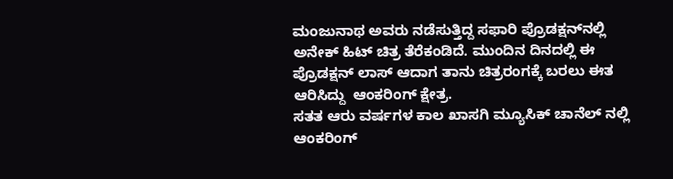ಮಂಜುನಾಥ ಅವರು ನಡೆಸುತ್ತಿದ್ದ ಸಫಾರಿ ಪ್ರೊಡಕ್ಷನ್‌ನಲ್ಲಿ ಅನೇಕ್ ಹಿಟ್ ಚಿತ್ರ ತೆರೆಕಂಡಿದೆ. ಮುಂದಿನ ದಿನದಲ್ಲಿ ಈ ಪ್ರೊಡಕ್ಷನ್ ಲಾಸ್ ಆದಾಗ ತಾನು ಚಿತ್ರರಂಗಕ್ಕೆ ಬರಲು ಈತ ಆರಿಸಿದ್ದು  ಆಂಕರಿಂಗ್ ಕ್ಷೇತ್ರ.
ಸತತ ಆರು ವರ್ಷಗಳ ಕಾಲ ಖಾಸಗಿ ಮ್ಯೂಸಿಕ್ ಚಾನೆಲ್ ನಲ್ಲಿ ಆಂಕರಿಂಗ್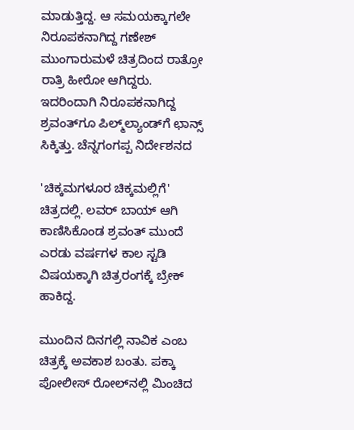ಮಾಡುತ್ತಿದ್ದ. ಆ ಸಮಯಕ್ಕಾಗಲೇ ನಿರೂಪಕನಾಗಿದ್ದ ಗಣೇಶ್ ಮುಂಗಾರುಮಳೆ ಚಿತ್ರದಿಂದ ರಾತ್ರೋ ರಾತ್ರಿ ಹೀರೋ ಆಗಿದ್ದರು. ಇದರಿಂದಾಗಿ ನಿರೂಪಕನಾಗಿದ್ದ ಶ್ರವಂತ್‌ಗೂ ಪಿಲ್ಮ್‌ಲ್ಯಾಂಡ್‌ಗೆ ಛಾನ್ಸ್ ಸಿಕ್ಕಿತ್ತು. ಚೆನ್ನಗಂಗಪ್ಪ ನಿರ್ದೇಶನದ

'ಚಿಕ್ಕಮಗಳೂರ ಚಿಕ್ಕಮಲ್ಲಿಗೆ' ಚಿತ್ರದಲ್ಲಿ. ಲವರ್ ಬಾಯ್ ಆಗಿ ಕಾಣಿಸಿಕೊಂಡ ಶ್ರವಂತ್ ಮುಂದೆ ಎರಡು ವರ್ಷಗಳ ಕಾಲ ಸ್ಟಡಿ ವಿಷಯಕ್ಕಾಗಿ ಚಿತ್ರರಂಗಕ್ಕೆ ಬ್ರೇಕ್ ಹಾಕಿದ್ದ.

ಮುಂದಿನ ದಿನಗಲ್ಲಿ ನಾವಿಕ ಎಂಬ ಚಿತ್ರಕ್ಕೆ ಅವಕಾಶ ಬಂತು. ಪಕ್ಕಾ ಪೋಲೀಸ್ ರೋಲ್‌ನಲ್ಲಿ ಮಿಂಚಿದ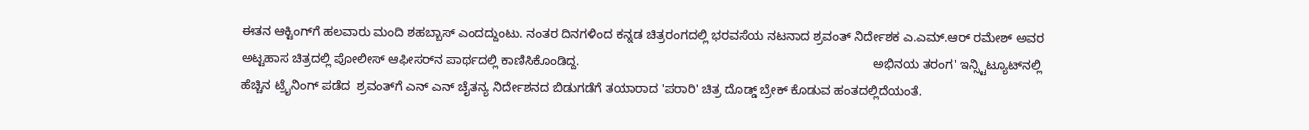ಈತನ ಆಕ್ಟಿಂಗ್‌ಗೆ ಹಲವಾರು ಮಂದಿ ಶಹಬ್ಬಾಸ್ ಎಂದದ್ದುಂಟು. ನಂತರ ದಿನಗಳಿಂದ ಕನ್ನಡ ಚಿತ್ರರಂಗದಲ್ಲಿ ಭರವಸೆಯ ನಟನಾದ ಶ್ರವಂತ್ ನಿರ್ದೇಶಕ ಎ.ಎಮ್.ಆರ್ ರಮೇಶ್ ಅವರ ಅಟ್ಟಹಾಸ ಚಿತ್ರದಲ್ಲಿ ಪೋಲೀಸ್ ಆಫೀಸರ್‌ನ ಪಾರ್ಥದಲ್ಲಿ ಕಾಣಿಸಿಕೊಂಡಿದ್ದ.                                                                                     ಅಭಿನಯ ತರಂಗ' ಇನ್ಸ್ಟಿಟ್ಯೂಟ್‌ನಲ್ಲಿ ಹೆಚ್ಚಿನ ಟ್ರೈನಿಂಗ್ ಪಡೆದ  ಶ್ರವಂತ್‌ಗೆ ಎನ್ ಎನ್ ಚೈತನ್ಯ ನಿರ್ದೇಶನದ ಬಿಡುಗಡೆಗೆ ತಯಾರಾದ 'ಪರಾರಿ' ಚಿತ್ರ ದೊಡ್ಡ್ ಬ್ರೇಕ್ ಕೊಡುವ ಹಂತದಲ್ಲಿದೆಯಂತೆ.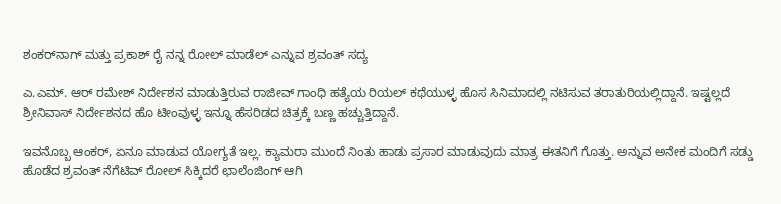ಶಂಕರ್‌ನಾಗ್ ಮತ್ತು ಪ್ರಕಾಶ್ ರೈ ನನ್ನ ರೋಲ್ ಮಾಡೆಲ್ ಎನ್ನುವ ಶ್ರವಂತ್ ಸದ್ಯ

ಎ.ಎಮ್. ಆರ್ ರಮೇಶ್ ನಿರ್ದೇಶನ ಮಾಡುತ್ತಿರುವ ರಾಜೀವ್ ಗಾಂಧಿ ಹತ್ಯೆಯ ರಿಯಲ್ ಕಥೆಯುಳ್ಳ ಹೊಸ ಸಿನಿಮಾದಲ್ಲಿ ನಟಿಸುವ ತರಾತುರಿಯಲ್ಲಿದ್ದಾನೆ. ಇಷ್ಟಲ್ಲದೆ ಶ್ರೀನಿವಾಸ್ ನಿರ್ದೇಶನದ ಹೊ ಟೀಂವುಳ್ಳ ಇನ್ನೂ ಹೆಸರಿಡದ ಚಿತ್ರಕ್ಕೆ ಬಣ್ಣ ಹಚ್ಚುತ್ತಿದ್ದಾನೆ.

ಇವನೊಬ್ಬ ಆಂಕರ್, ಏನೂ ಮಾಡುವ ಯೋಗ್ಯತೆ ಇಲ್ಲ. ಕ್ಯಾಮರಾ ಮುಂದೆ ನಿಂತು ಹಾಡು ಪ್ರಸಾರ ಮಾಡುವುದು ಮಾತ್ರ ಈತನಿಗೆ ಗೊತ್ತು. ಅನ್ನುವ ಅನೇಕ ಮಂದಿಗೆ ಸಡ್ಡು ಹೊಡೆದ ಶ್ರವಂತ್ ನೆಗೆಟಿವ್ ರೋಲ್ ಸಿಕ್ಕಿದರೆ ಛಾಲೆಂಜಿಂಗ್ ಆಗಿ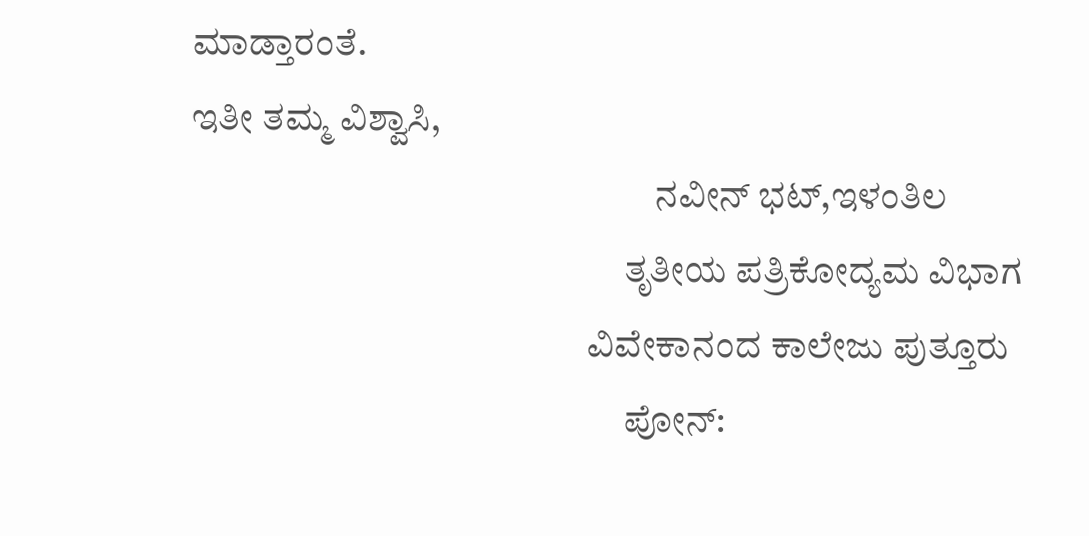ಮಾಡ್ತಾರಂತೆ.                                                                                                                                                                  ಇತೀ ತಮ್ಮ ವಿಶ್ವಾಸಿ,
                                                              ನವೀನ್ ಭಟ್,ಇಳಂತಿಲ
                                                          ತೃತೀಯ ಪತ್ರಿಕೋದ್ಯಮ ವಿಭಾಗ
                                                     ವಿವೇಕಾನಂದ ಕಾಲೇಜು ಪುತ್ತೂರು
                                                          ಪೋನ್: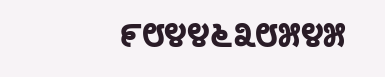೯೮೪೪೬೩೮೫೪೫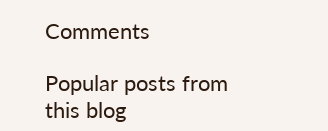Comments

Popular posts from this blog